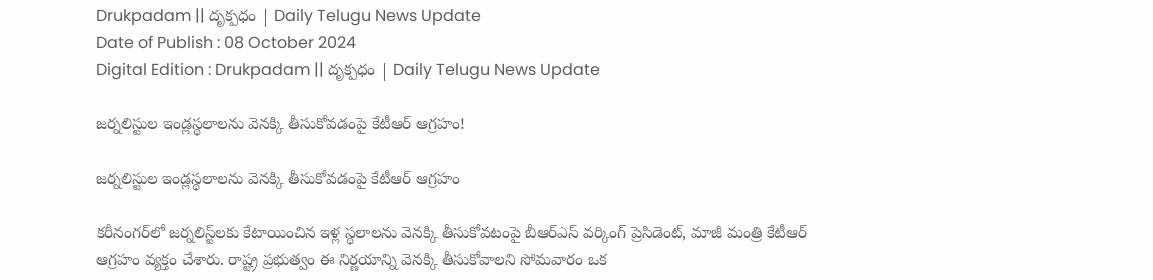Drukpadam || దృక్పధం | Daily Telugu News Update
Date of Publish : 08 October 2024
Digital Edition : Drukpadam || దృక్పధం | Daily Telugu News Update

జర్నలిస్టుల ఇండ్లస్థలాలను వెనక్కి తీసుకోవడంపై కేటీఆర్‌ ఆగ్రహం!

జర్నలిస్టుల ఇండ్లస్థలాలను వెనక్కి తీసుకోవడంపై కేటీఆర్‌ ఆగ్రహం

కరీనంగర్‌లో జర్నలిస్ట్‌లకు కేటాయించిన ఇళ్ల స్థలాలను వెనక్కి తీసుకోవటంపై బీఆర్‌ఎస్‌ వర్కింగ్‌ ప్రెసిడెంట్‌, మాజీ మంత్రి కేటీఆర్‌ ఆగ్రహం వ్యక్తం చేశారు. రాష్ట్ర ప్రభుత్వం ఈ నిర్ణయాన్ని వెనక్కి తీసుకోవాలని సోమవారం ఒక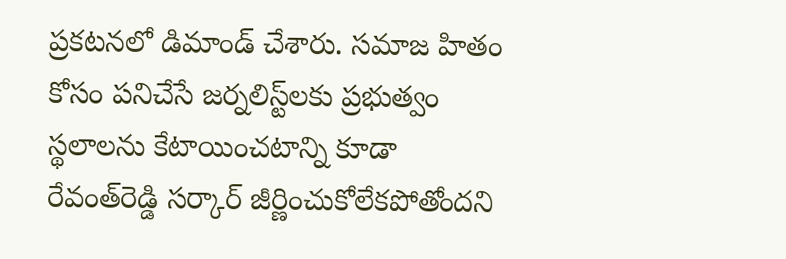ప్రకటనలో డిమాండ్‌ చేశారు. సమాజ హితం కోసం పనిచేసే జర్నలిస్ట్‌లకు ప్రభుత్వం స్థలాలను కేటాయించటాన్ని కూడా రేవంత్‌రెడ్డి సర్కార్‌ జీర్ణించుకోలేకపోతోందని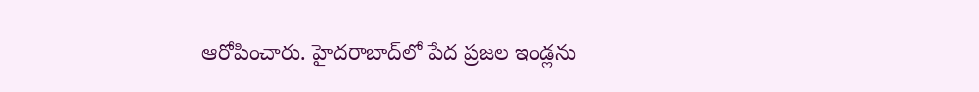ఆరోపించారు. హైదరాబాద్‌లో పేద ప్రజల ఇండ్లను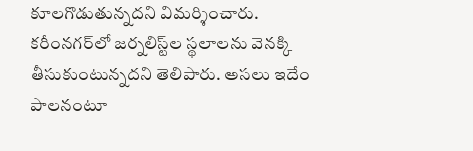కూలగొడుతున్నదని విమర్శించారు. కరీంనగర్‌లో జర్నలిస్ట్‌ల స్థలాలను వెనక్కి తీసుకుంటున్నదని తెలిపారు. అసలు ఇదేం పాలనంటూ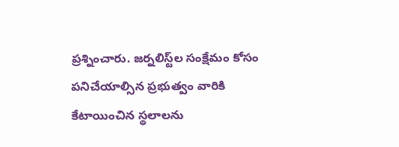ప్రశ్నించారు. జర్నలిస్ట్‌ల సంక్షేమం కోసం పనిచేయాల్సిన ప్రభుత్వం వారికి కేటాయించిన స్థలాలను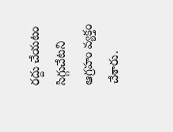రద్దు చేయటం సిగ్గుచేటని ఆగ్రహం వ్యక్తం చేశారు.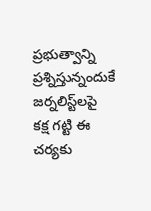ప్రభుత్వాన్ని ప్రశ్నిస్తున్నందుకే జర్నలిస్ట్‌లపై కక్ష గట్టి ఈ చర్యకు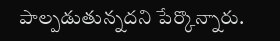పాల్పడుతున్నదని పేర్కొన్నారు.